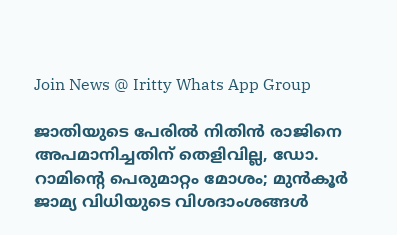Join News @ Iritty Whats App Group

ജാതിയുടെ പേരിൽ നിതിൻ രാജിനെ അപമാനിച്ചതിന് തെളിവില്ല, ഡോ. റാമിന്‍റെ പെരുമാറ്റം മോശം; മുൻകൂര്‍ ജാമ്യ വിധിയുടെ വിശദാംശങ്ങള്‍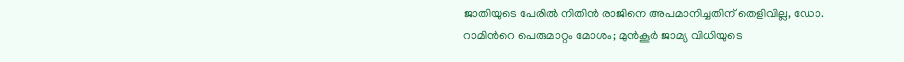ജാതിയുടെ പേരിൽ നിതിൻ രാജിനെ അപമാനിച്ചതിന് തെളിവില്ല, ഡോ. റാമിന്‍റെ പെരുമാറ്റം മോശം; മുൻകൂര്‍ ജാമ്യ വിധിയുടെ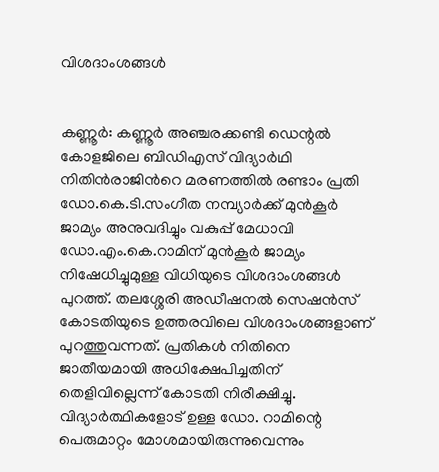വിശദാംശങ്ങള്‍


കണ്ണൂര്‍: കണ്ണൂർ അഞ്ചരക്കണ്ടി ഡെന്റൽ കോളജിലെ ബിഡിഎസ് വിദ്യാർഥി നിതിൻരാജിന്‍റെ മരണത്തിൽ രണ്ടാം പ്രതി ഡോ.കെ.ടി.സംഗീത നമ്പ്യാർക്ക് മുൻകൂര്‍ ജാമ്യം അനുവദിച്ചും വകുപ്പ് മേധാവി ഡോ.എം.കെ.റാമിന് മുൻകൂർ ജാമ്യം നിഷേധിച്ചുമുള്ള വിധിയുടെ വിശദാംശങ്ങള്‍ പുറത്ത്. തലശ്ശേരി അഡീഷനൽ സെഷൻസ് കോടതിയുടെ ഉത്തരവിലെ വിശദാംശങ്ങളാണ് പുറത്തുവന്നത്. പ്രതികൾ നിതിനെ ജാതീയമായി അധിക്ഷേപിച്ചതിന് തെളിവില്ലെന്ന് കോടതി നിരീക്ഷിച്ചു. വിദ്യാർത്ഥികളോട് ഉള്ള ഡോ. റാമിന്റെ പെരുമാറ്റം മോശമായിരുന്നുവെന്നും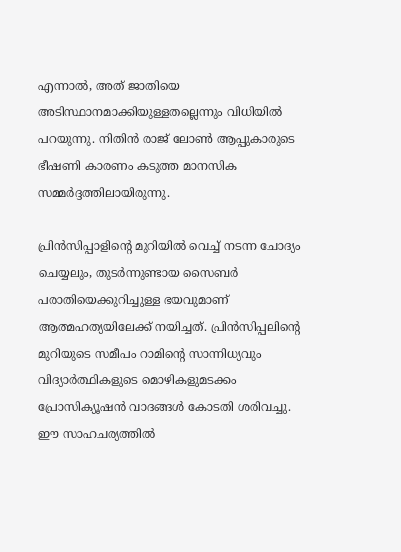എന്നാൽ, അത് ജാതിയെ അടിസ്ഥാനമാക്കിയുള്ളതല്ലെന്നും വിധിയിൽ പറയുന്നു. നിതിൻ രാജ് ലോൺ ആപ്പുകാരുടെ ഭീഷണി കാരണം കടുത്ത മാനസിക സമ്മർദ്ദത്തിലായിരുന്നു.

പ്രിൻസിപ്പാളിന്‍റെ മുറിയിൽ വെച്ച് നടന്ന ചോദ്യം ചെയ്യലും, തുടർന്നുണ്ടായ സൈബർ പരാതിയെക്കുറിച്ചുള്ള ഭയവുമാണ് ആത്മഹത്യയിലേക്ക് നയിച്ചത്. പ്രിൻസിപ്പലിന്റെ മുറിയുടെ സമീപം റാമിന്റെ സാന്നിധ്യവും വിദ്യാർത്ഥികളുടെ മൊഴികളുമടക്കം പ്രോസിക്യൂഷൻ വാദങ്ങൾ കോടതി ശരിവച്ചു. ഈ സാഹചര്യത്തിൽ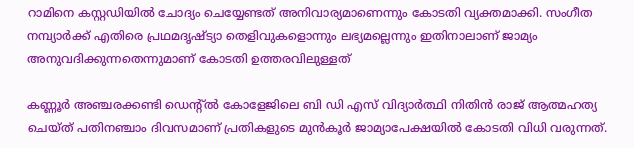റാമിനെ കസ്റ്റഡിയിൽ ചോദ്യം ചെയ്യേണ്ടത് അനിവാര്യമാണെന്നും കോടതി വ്യക്തമാക്കി. സംഗീത നമ്പ്യാർക്ക് എതിരെ പ്രഥമദൃഷ്ട്യാ തെളിവുകളൊന്നും ലഭ്യമല്ലെന്നും ഇതിനാലാണ് ജാമ്യം അനുവദിക്കുന്നതെന്നുമാണ് കോടതി ഉത്തരവിലുള്ളത്

കണ്ണൂർ അഞ്ചരക്കണ്ടി ഡെന്റ്ൽ കോളേജിലെ ബി ഡി എസ് വിദ്യാർത്ഥി നിതിൻ രാജ് ആത്മഹത്യ ചെയ്ത് പതിനഞ്ചാം ദിവസമാണ് പ്രതികളുടെ മുൻകൂർ ജാമ്യാപേക്ഷയിൽ കോടതി വിധി വരുന്നത്.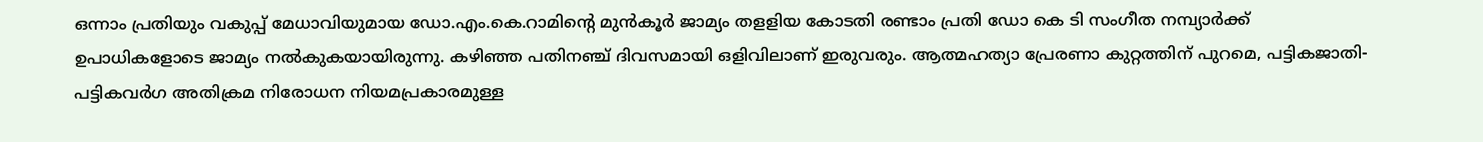ഒന്നാം പ്രതിയും വകുപ്പ് മേധാവിയുമായ ഡോ.എം.കെ.റാമിന്റെ മുൻകൂർ ജാമ്യം തളളിയ കോടതി രണ്ടാം പ്രതി ഡോ കെ ടി സംഗീത നമ്പ്യാർക്ക് ഉപാധികളോടെ ജാമ്യം നൽകുകയായിരുന്നു. കഴിഞ്ഞ പതിനഞ്ച് ദിവസമായി ഒളിവിലാണ് ഇരുവരും. ആത്മഹത്യാ പ്രേരണാ കുറ്റത്തിന് പുറമെ, പട്ടികജാതി-പട്ടികവർഗ അതിക്രമ നിരോധന നിയമപ്രകാരമുള്ള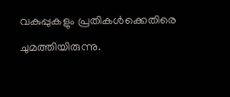വകുപ്പുകളും പ്രതികൾക്കെതിരെ ചുമത്തിയിരുന്നു.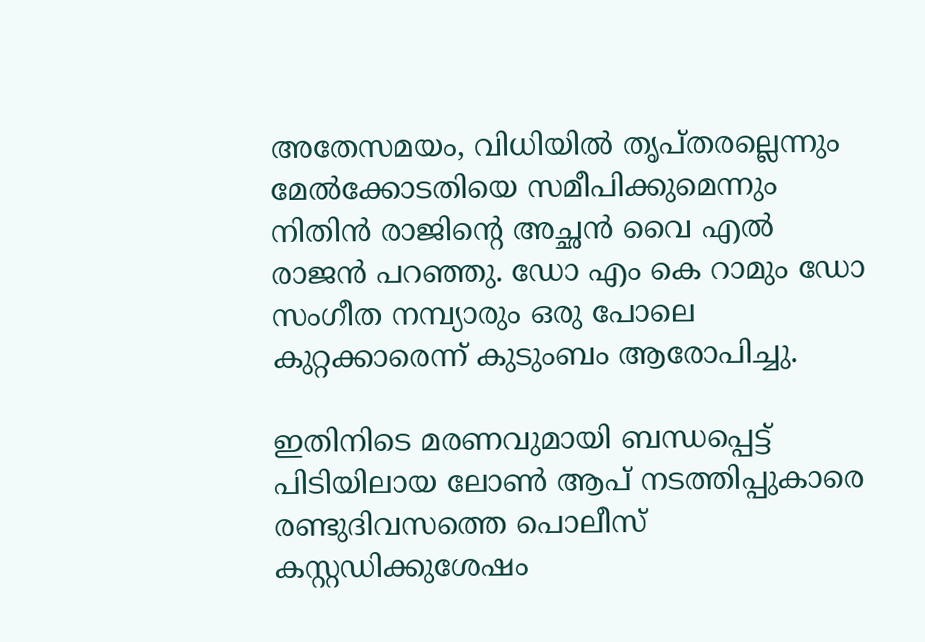അതേസമയം, വിധിയിൽ തൃപ്തരല്ലെന്നും മേൽക്കോടതിയെ സമീപിക്കുമെന്നും നിതിൻ രാജിന്‍റെ അച്ഛൻ വൈ എൽ രാജൻ പറഞ്ഞു. ഡോ എം കെ റാമും ഡോ സംഗീത നമ്പ്യാരും ഒരു പോലെ കുറ്റക്കാരെന്ന് കുടുംബം ആരോപിച്ചു.

ഇതിനിടെ മരണവുമായി ബന്ധപ്പെട്ട് പിടിയിലായ ലോൺ ആപ് നടത്തിപ്പുകാരെ രണ്ടുദിവസത്തെ പൊലീസ് കസ്റ്റഡിക്കുശേഷം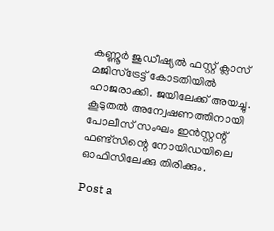കണ്ണൂർ ജുഡീഷ്യൽ ഫസ്റ്റ് ക്ലാസ് മജിസ്ട്രേട്ട് കോടതിയിൽ ഹാജരാക്കി. ജയിലേക്ക് അയച്ചു. കൂടുതൽ അന്വേഷണത്തിനായി പോലീസ് സംഘം ഇൻസ്റ്റന്റ് ഫണ്ട്സിന്റെ നോയിഡയിലെ ഓഫിസിലേക്കു തിരിക്കും.

Post a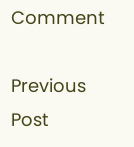Comment

Previous Post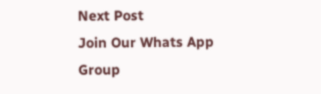Next Post
Join Our Whats App Group